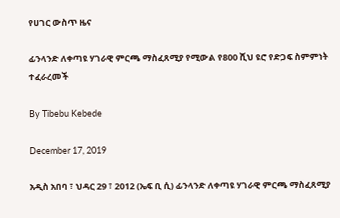የሀገር ውስጥ ዜና

ፊንላንድ ለቀጣዩ ሃገራዊ ምርጫ ማስፈጸሚያ የሚውል የ800 ሺህ ዩሮ የድጋፍ ስምምነት ተፈራረመች

By Tibebu Kebede

December 17, 2019

አዲስ አበባ ፣ ህዳር 29 ፣ 2012 (ኤፍ ቢ ሲ) ፊንላንድ ለቀጣዩ ሃገራዊ ምርጫ ማስፈጸሚያ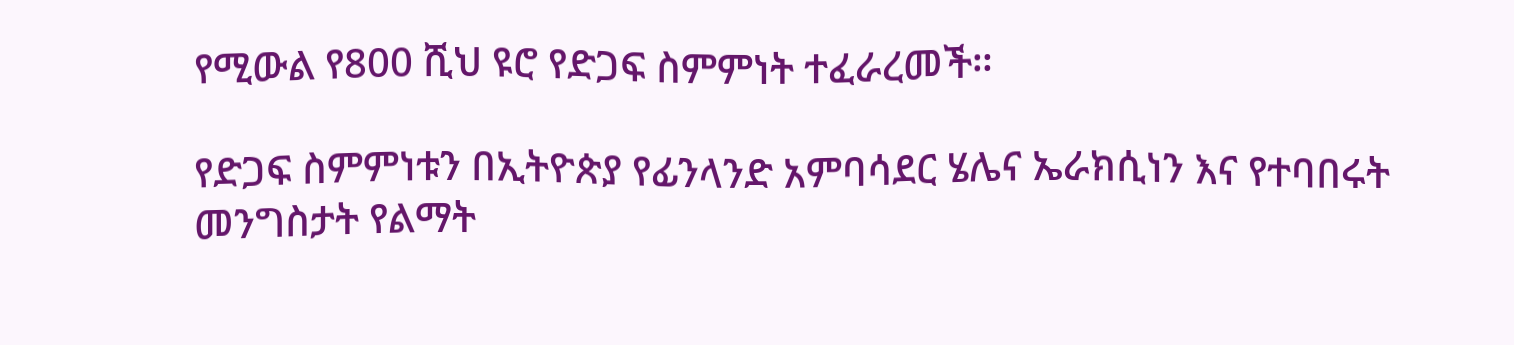የሚውል የ800 ሺህ ዩሮ የድጋፍ ስምምነት ተፈራረመች።

የድጋፍ ስምምነቱን በኢትዮጵያ የፊንላንድ አምባሳደር ሄሌና ኤራክሲነን እና የተባበሩት መንግስታት የልማት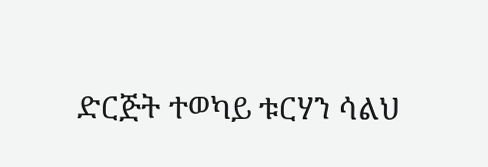ድርጅት ተወካይ ቱርሃን ሳልህ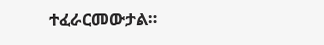ተፈራርመውታል።